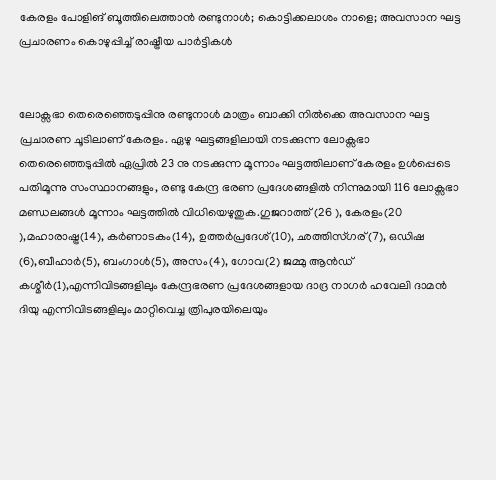കേരളം പോളിങ് ബൂത്തിലെത്താന്‍ രണ്ടുനാള്‍; കൊട്ടിക്കലാശം നാളെ; അവസാന ഘട്ട പ്രചാരണം കൊഴുപ്പിച്ച്‌ രാഷ്ട്രീയ പാര്‍ട്ടികള്‍


ലോക്സഭാ തെരെഞ്ഞെടുപ്പിനു രണ്ടുനാള്‍ മാത്രം ബാക്കി നില്‍ക്കെ അവസാന ഘട്ട പ്രചാരണ ചൂടിലാണ് കേരളം. ഏഴു ഘട്ടങ്ങളിലായി നടക്കുന്ന ലോക്സഭാ തെരെഞ്ഞെടുപ്പില്‍ ഏപ്രില്‍ 23 നു നടക്കുന്ന മൂന്നാം ഘട്ടത്തിലാണ് കേരളം ഉള്‍പ്പെടെ പതിമൂന്നു സംസ്ഥാനങ്ങളും, രണ്ടു കേന്ദ്ര ഭരണ പ്രദേശങ്ങളില്‍ നിന്നുമായി 116 ലോക്സഭാ മണ്ഡലങ്ങള്‍ മൂന്നാം ഘട്ടത്തില്‍ വിധിയെഴുതുക.ഗുജറാത്ത് (26 ), കേരളം(20 ),മഹാരാഷ്ട്ര(14), കര്‍ണാടകം(14), ഉത്തര്‍പ്രദേശ്(10), ഛത്തിസ്ഗര്(7), ഒഡിഷ (6),ബീഹാര്‍(5), ബംഗാള്‍(5), അസം(4), ഗോവ(2) ജമ്മു ആന്‍ഡ് കശ്മീര്‍(1),എന്നിവിടങ്ങളിലും കേന്ദ്രഭരണ പ്രദേശങ്ങളായ ദാദ്ര നാഗര്‍ ഹവേലി ദാമന്‍ ദിയു എന്നിവിടങ്ങളിലും മാറ്റിവെച്ച ത്രിപുരയിലെയും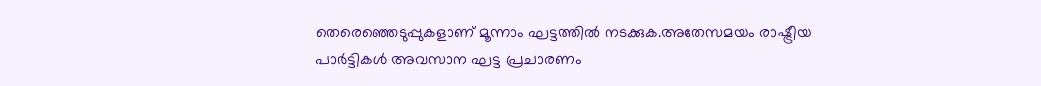തെരെഞ്ഞെടുപ്പുകളാണ് മൂന്നാം ഘട്ടത്തില്‍ നടക്കുക.അതേസമയം രാഷ്ട്രീയ പാര്‍ട്ടികള്‍ അവസാന ഘട്ട പ്രചാരണം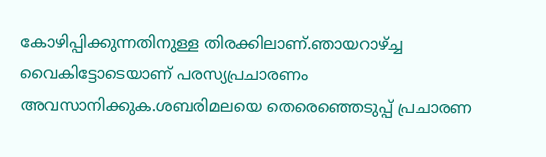കോഴിപ്പിക്കുന്നതിനുള്ള തിരക്കിലാണ്.ഞായറാഴ്ച്ച വൈകിട്ടോടെയാണ് പരസ്യപ്രചാരണം അവസാനിക്കുക.ശബരിമലയെ തെരെഞ്ഞെടുപ്പ് പ്രചാരണ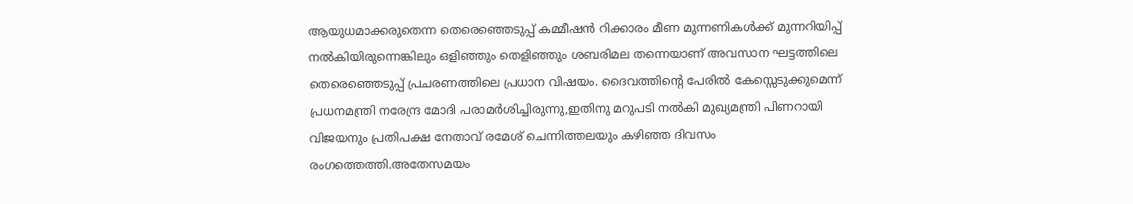ആയുധമാക്കരുതെന്ന തെരെഞ്ഞെടുപ്പ് കമ്മീഷന്‍ റിക്കാരം മീണ മുന്നണികള്‍ക്ക് മുന്നറിയിപ്പ് നല്‍കിയിരുന്നെങ്കിലും ഒളിഞ്ഞും തെളിഞ്ഞും ശബരിമല തന്നെയാണ് അവസാന ഘട്ടത്തിലെ തെരെഞ്ഞെടുപ്പ് പ്രചരണത്തിലെ പ്രധാന വിഷയം. ദൈവത്തിന്റെ പേരില്‍ കേസ്സെടുക്കുമെന്ന് പ്രധനമന്ത്രി നരേന്ദ്ര മോദി പരാമര്‍ശിച്ചിരുന്നു,ഇതിനു മറുപടി നല്‍കി മുഖ്യമന്ത്രി പിണറായി വിജയനും പ്രതിപക്ഷ നേതാവ് രമേശ് ചെന്നിത്തലയും കഴിഞ്ഞ ദിവസം രംഗത്തെത്തി.അതേസമയം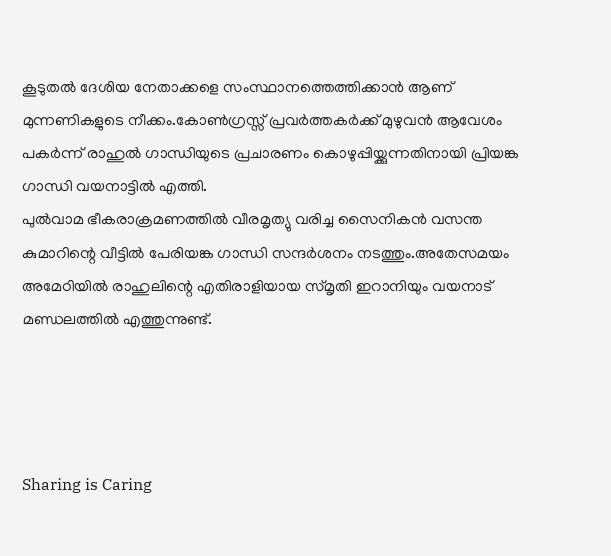കൂടുതല്‍ ദേശിയ നേതാക്കളെ സംസ്ഥാനത്തെത്തിക്കാന്‍ ആണ് മുന്നണികളുടെ നീക്കം.കോണ്‍ഗ്രസ്സ് പ്രവര്‍ത്തകര്‍ക്ക് മുഴുവന്‍ ആവേശം പകര്‍ന്ന് രാഹുല്‍ ഗാന്ധിയുടെ പ്രചാരണം കൊഴുപ്പിയ്ക്കുന്നതിനായി പ്രിയങ്ക ഗാന്ധി വയനാട്ടില്‍ എത്തി.
പുല്‍വാമ ഭീകരാക്രമണത്തില്‍ വീരമൃത്യു വരിച്ച സൈനികന്‍ വസന്ത കുമാറിന്റെ വീട്ടില്‍ പേരിയങ്ക ഗാന്ധി സന്ദര്‍ശനം നടത്തും.അതേസമയം അമേഠിയില്‍ രാഹുലിന്റെ എതിരാളിയായ സ്മൃതി ഇറാനിയും വയനാട് മണ്ഡലത്തില്‍ എത്തുന്നുണ്ട്.




Sharing is Caring